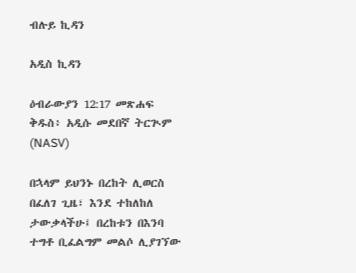ብሉይ ኪዳን

አዲስ ኪዳን

ዕብራውያን 12:17 መጽሐፍ ቅዱስ፥ አዲሱ መደበኛ ትርጒም (NASV)

በኋላም ይህንኑ በረከት ሊወርስ በፈለገ ጊዜ፣ እንደ ተከለከለ ታውቃላችሁ፤ በረከቱን በእንባ ተግቶ ቢፈልግም መልሶ ሊያገኘው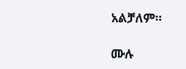አልቻለም።

ሙሉ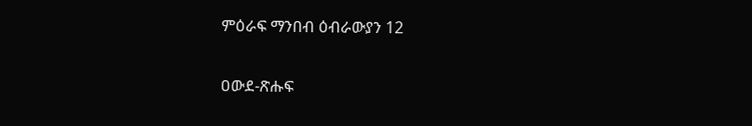ምዕራፍ ማንበብ ዕብራውያን 12

ዐውደ-ጽሑፍ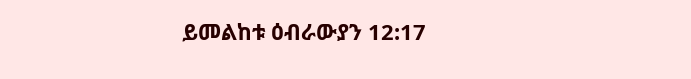ይመልከቱ ዕብራውያን 12:17